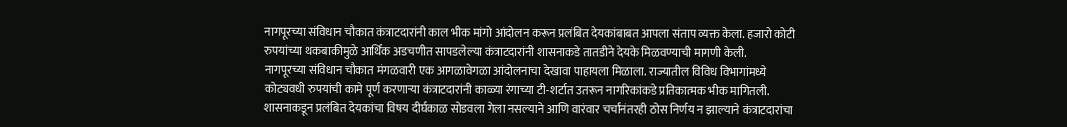नागपूरच्या संविधान चौकात कंत्राटदारांनी काल भीक मांगो आंदोलन करून प्रलंबित देयकांबाबत आपला संताप व्यक्त केला. हजारो कोटी रुपयांच्या थकबाकीमुळे आर्थिक अडचणीत सापडलेल्या कंत्राटदारांनी शासनाकडे तातडीने देयके मिळवण्याची मागणी केली.
नागपूरच्या संविधान चौकात मंगळवारी एक आगळावेगळा आंदोलनाचा देखावा पाहायला मिळाला. राज्यातील विविध विभागांमध्ये कोट्यवधी रुपयांची कामे पूर्ण करणाऱ्या कंत्राटदारांनी काळ्या रंगाच्या टी-शर्टात उतरून नागरिकांकडे प्रतिकात्मक भीक मागितली. शासनाकडून प्रलंबित देयकांचा विषय दीर्घकाळ सोडवला गेला नसल्याने आणि वारंवार चर्चांनंतरही ठोस निर्णय न झाल्याने कंत्राटदारांचा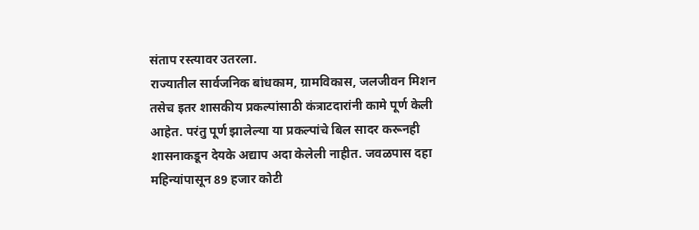संताप रस्त्यावर उतरला.
राज्यातील सार्वजनिक बांधकाम, ग्रामविकास, जलजीवन मिशन तसेच इतर शासकीय प्रकल्पांसाठी कंत्राटदारांनी कामे पूर्ण केली आहेत. परंतु पूर्ण झालेल्या या प्रकल्पांचे बिल सादर करूनही शासनाकडून देयके अद्याप अदा केलेली नाहीत. जवळपास दहा महिन्यांपासून 89 हजार कोटी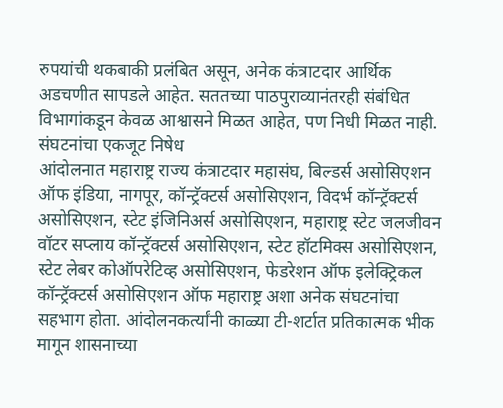रुपयांची थकबाकी प्रलंबित असून, अनेक कंत्राटदार आर्थिक अडचणीत सापडले आहेत. सततच्या पाठपुराव्यानंतरही संबंधित विभागांकडून केवळ आश्वासने मिळत आहेत, पण निधी मिळत नाही.
संघटनांचा एकजूट निषेध
आंदोलनात महाराष्ट्र राज्य कंत्राटदार महासंघ, बिल्डर्स असोसिएशन ऑफ इंडिया, नागपूर, कॉन्ट्रॅक्टर्स असोसिएशन, विदर्भ कॉन्ट्रॅक्टर्स असोसिएशन, स्टेट इंजिनिअर्स असोसिएशन, महाराष्ट्र स्टेट जलजीवन वॉटर सप्लाय कॉन्ट्रॅक्टर्स असोसिएशन, स्टेट हॉटमिक्स असोसिएशन, स्टेट लेबर कोऑपरेटिव्ह असोसिएशन, फेडरेशन ऑफ इलेक्ट्रिकल कॉन्ट्रॅक्टर्स असोसिएशन ऑफ महाराष्ट्र अशा अनेक संघटनांचा सहभाग होता. आंदोलनकर्त्यांनी काळ्या टी-शर्टात प्रतिकात्मक भीक मागून शासनाच्या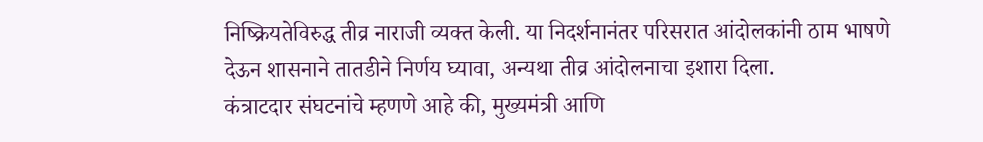निष्क्रियतेविरुद्ध तीव्र नाराजी व्यक्त केली. या निदर्शनानंतर परिसरात आंदोलकांनी ठाम भाषणे देऊन शासनाने तातडीने निर्णय घ्यावा, अन्यथा तीव्र आंदोलनाचा इशारा दिला.
कंत्राटदार संघटनांचे म्हणणे आहे की, मुख्यमंत्री आणि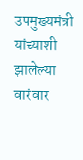उपमुख्यमंत्री यांच्याशी झालेल्या वारंवार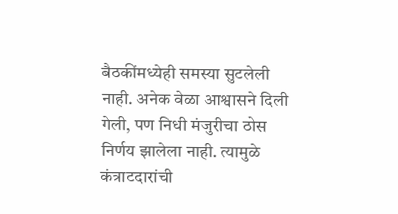बैठकींमध्येही समस्या सुटलेली नाही. अनेक वेळा आश्वासने दिली गेली, पण निधी मंजुरीचा ठोस निर्णय झालेला नाही. त्यामुळे कंत्राटदारांची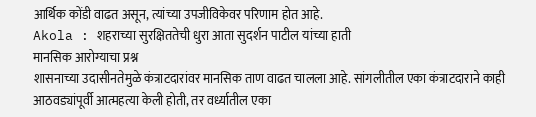आर्थिक कोंडी वाढत असून, त्यांच्या उपजीविकेवर परिणाम होत आहे.
Akola : शहराच्या सुरक्षिततेची धुरा आता सुदर्शन पाटील यांच्या हाती
मानसिक आरोग्याचा प्रश्न
शासनाच्या उदासीनतेमुळे कंत्राटदारांवर मानसिक ताण वाढत चालला आहे. सांगलीतील एका कंत्राटदाराने काही आठवड्यांपूर्वी आत्महत्या केली होती, तर वर्ध्यातील एका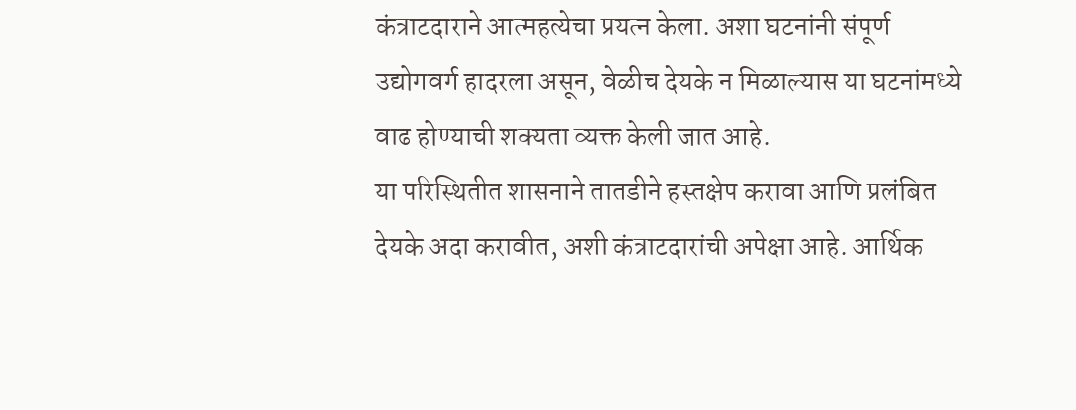कंत्राटदाराने आत्महत्येचा प्रयत्न केला. अशा घटनांनी संपूर्ण उद्योगवर्ग हादरला असून, वेळीच देयके न मिळाल्यास या घटनांमध्ये वाढ होण्याची शक्यता व्यक्त केली जात आहे.
या परिस्थितीत शासनाने तातडीने हस्तक्षेप करावा आणि प्रलंबित देयके अदा करावीत, अशी कंत्राटदारांची अपेक्षा आहे. आर्थिक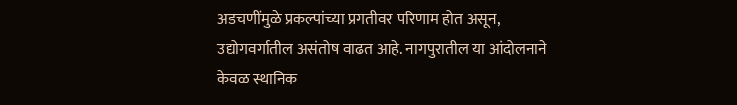अडचणींमुळे प्रकल्पांच्या प्रगतीवर परिणाम होत असून, उद्योगवर्गातील असंतोष वाढत आहे. नागपुरातील या आंदोलनाने केवळ स्थानिक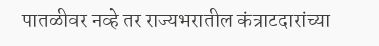पातळीवर नव्हे तर राज्यभरातील कंत्राटदारांच्या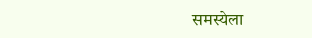समस्येला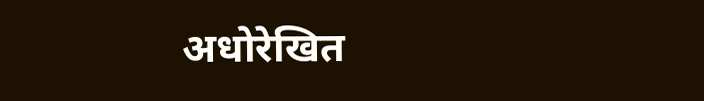अधोरेखित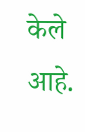केले आहे.